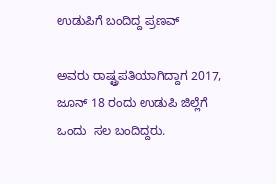ಉಡುಪಿಗೆ ಬಂದಿದ್ದ ಪ್ರಣವ್‌

ಅವರು ರಾಷ್ಟ್ರಪತಿಯಾಗಿದ್ದಾಗ 2017, ಜೂನ್‌ 18 ರಂದು ಉಡುಪಿ ಜಿಲ್ಲೆಗೆ ಒಂದು  ಸಲ ಬಂದಿದ್ದರು.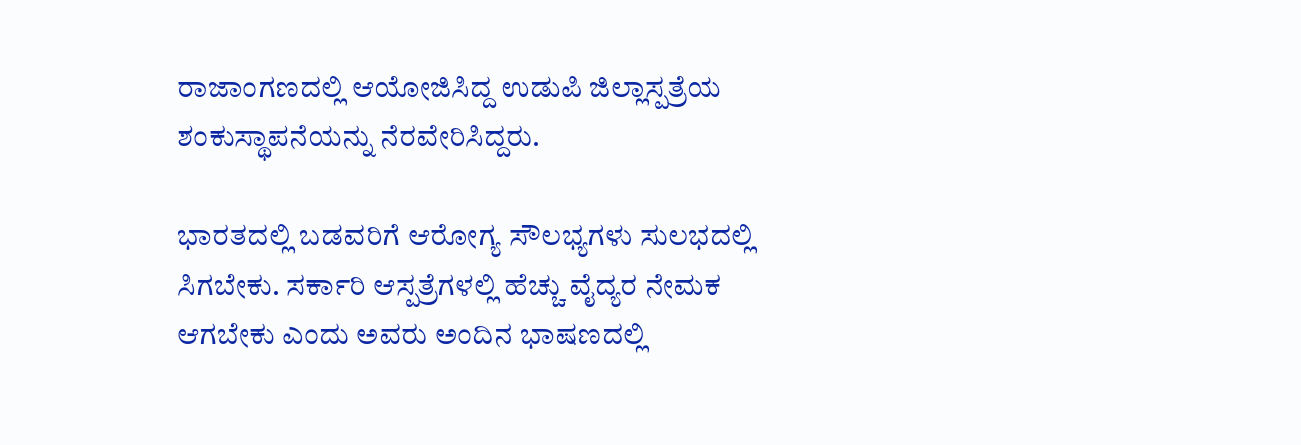ರಾಜಾಂಗಣದಲ್ಲಿ ಆಯೋಜಿಸಿದ್ದ ಉಡುಪಿ ಜಿಲ್ಲಾಸ್ಪತ್ರೆಯ ಶಂಕುಸ್ಥಾಪನೆಯನ್ನು ನೆರವೇರಿಸಿದ್ದರು.

ಭಾರತದಲ್ಲಿ ಬಡವರಿಗೆ ಆರೋಗ್ಯ ಸೌಲಭ್ಯಗಳು ಸುಲಭದಲ್ಲಿ ಸಿಗಬೇಕು. ಸರ್ಕಾರಿ ಆಸ್ಪತ್ರೆಗಳಲ್ಲಿ ಹೆಚ್ಚು ವೈದ್ಯರ ನೇಮಕ ಆಗಬೇಕು ಎಂದು ಅವರು ಅಂದಿನ ಭಾಷಣದಲ್ಲಿ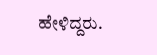ಹೇಳಿದ್ದರು.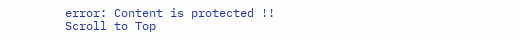error: Content is protected !!
Scroll to Top